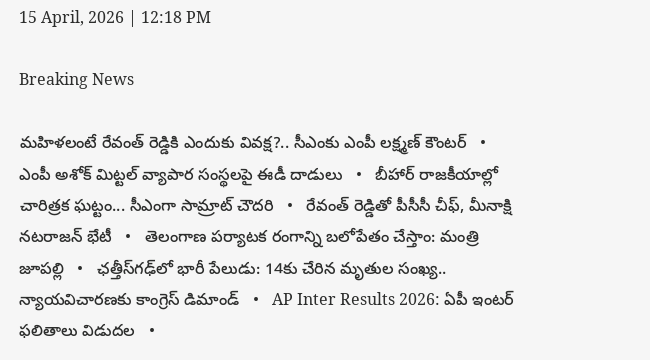15 April, 2026 | 12:18 PM

Breaking News

మహిళలంటే రేవంత్ రెడ్డికి ఎందుకు వివక్ష?.. సీఎంకు ఎంపీ లక్ష్మణ్ కౌంటర్   •   ఎంపీ అశోక్ మిట్టల్‌ వ్యాపార సంస్థలపై ఈడీ దాడులు   •   బీహార్ రాజకీయాల్లో చారిత్రక ఘట్టం... సీఎంగా సామ్రాట్‌ చౌదరి   •   రేవంత్‌ రెడ్డితో పీసీసీ చీఫ్, మీనాక్షి నటరాజన్ భేటీ   •   తెలంగాణ పర్యాటక రంగాన్ని బలోపేతం చేస్తాం: మంత్రి జూపల్లి   •   ఛత్తీస్‌గఢ్‌లో భారీ పేలుడు: 14కు చేరిన మృతుల సంఖ్య.. న్యాయవిచారణకు కాంగ్రెస్ డిమాండ్   •   AP Inter Results 2026: ఏపీ ఇంటర్ ఫలితాలు విడుదల   •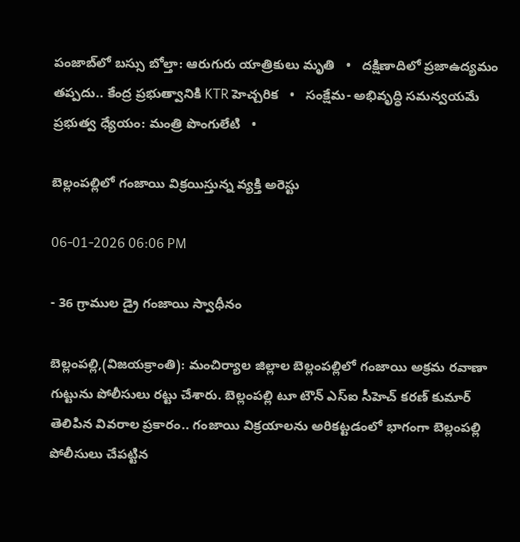పంజాబ్‌లో బస్సు బోల్తా: ఆరుగురు యాత్రికులు మృతి   •   దక్షిణాదిలో ప్రజాఉద్యమం తప్పదు.. కేంద్ర ప్రభుత్వానికి KTR హెచ్చరిక   •   సంక్షేమ- అభివృద్ధి సమన్వయమే ప్రభుత్వ ధ్యేయం: మంత్రి పొంగులేటి   •

బెల్లంపల్లిలో గంజాయి విక్రయిస్తున్న వ్యక్తి అరెస్టు

06-01-2026 06:06 PM

- 36 గ్రాముల డ్రై గంజాయి స్వాధీనం

బెల్లంపల్లి,(విజయక్రాంతి): మంచిర్యాల జిల్లాల బెల్లంపల్లిలో గంజాయి అక్రమ రవాణా గుట్టును పోలీసులు రట్టు చేశారు. బెల్లంపల్లి టూ టౌన్ ఎస్ఐ సీహెచ్ కరణ్ కుమార్ తెలిపిన వివరాల ప్రకారం.. గంజాయి విక్రయాలను అరికట్టడంలో భాగంగా బెల్లంపల్లి పోలీసులు చేపట్టిన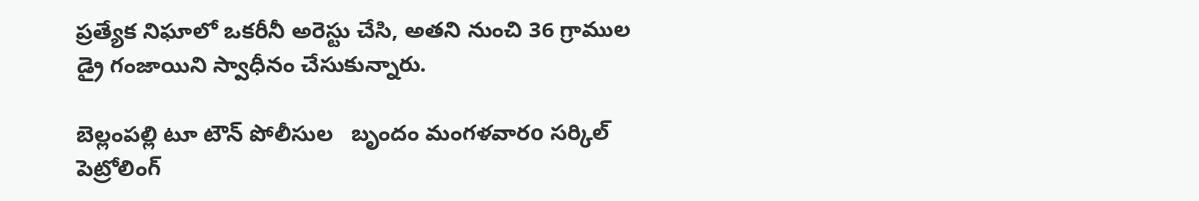ప్రత్యేక నిఘాలో ఒకరీనీ అరెస్టు చేసి, అతని నుంచి 36 గ్రాముల డ్రై గంజాయిని స్వాధీనం చేసుకున్నారు.

బెల్లంపల్లి టూ టౌన్ పోలీసుల   బృందం మంగళవారo సర్కిల్ పెట్రోలింగ్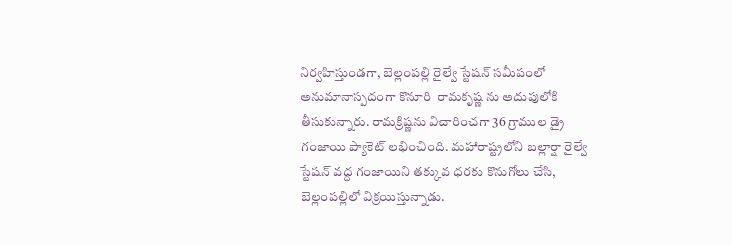నిర్వహిస్తుండగా, బెల్లంపల్లి రైల్వే స్టేషన్ సమీపంలో  అనుమానాస్పదంగా కొనూరి  రామకృష్ణ ను అదుపులోకి తీసుకున్నారు. రామక్రిష్ణను విచారించగా 36 గ్రాముల డ్రై గంజాయి ప్యాకెట్‌ లభించింది. మహారాష్ట్రలోని బల్లార్షా రైల్వే స్టేషన్ వద్ద గంజాయిని తక్కువ ధరకు కొనుగోలు చేసి, బెల్లంపల్లిలో విక్రయిస్తున్నాడు.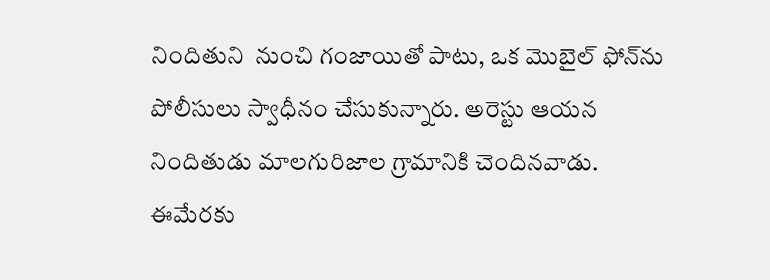నిందితుని  నుంచి గంజాయితో పాటు, ఒక మొబైల్ ఫోన్‌ను పోలీసులు స్వాధీనం చేసుకున్నారు. అరెస్టు ఆయన నిందితుడు మాలగురిజాల గ్రామానికి చెందినవాడు. ఈమేరకు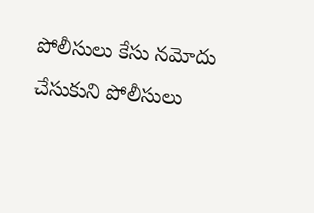పోలీసులు కేసు నమోదు చేసుకుని పోలీసులు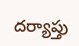దర్యాప్తు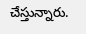చేస్తున్నారు.